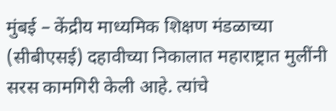मुंबई – केंद्रीय माध्यमिक शिक्षण मंडळाच्या (सीबीएसई) दहावीच्या निकालात महाराष्ट्रात मुलींनी सरस कामगिरी केली आहे. त्यांचे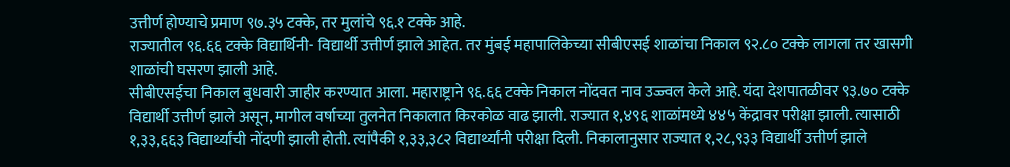उत्तीर्ण होण्याचे प्रमाण ९७.३५ टक्के, तर मुलांचे ९६.१ टक्के आहे.
राज्यातील ९६.६६ टक्के विद्यार्थिनी- विद्यार्थी उत्तीर्ण झाले आहेत. तर मुंबई महापालिकेच्या सीबीएसई शाळांचा निकाल ९२.८० टक्के लागला तर खासगी शाळांची घसरण झाली आहे.
सीबीएसईचा निकाल बुधवारी जाहीर करण्यात आला. महाराष्ट्राने ९६.६६ टक्के निकाल नोंदवत नाव उज्ज्वल केले आहे. यंदा देशपातळीवर ९३.७० टक्के विद्यार्थी उत्तीर्ण झाले असून, मागील वर्षाच्या तुलनेत निकालात किरकोळ वाढ झाली. राज्यात १,४९६ शाळांमध्ये ४४५ केंद्रावर परीक्षा झाली. त्यासाठी १,३३,६६३ विद्यार्थ्यांची नोंदणी झाली होती. त्यांपैकी १,३३,३८२ विद्यार्थ्यांनी परीक्षा दिली. निकालानुसार राज्यात १,२८,९३३ विद्यार्थी उत्तीर्ण झाले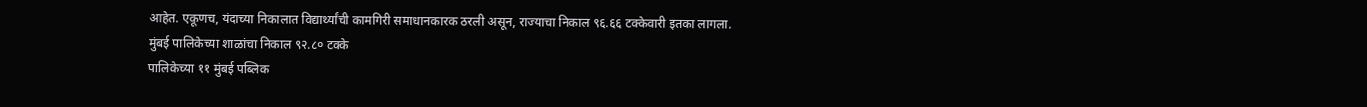आहेत. एकूणच, यंदाच्या निकालात विद्यार्थ्यांची कामगिरी समाधानकारक ठरली असून, राज्याचा निकाल ९६.६६ टक्केवारी इतका लागला.
मुंबई पालिकेच्या शाळांचा निकाल ९२.८० टक्के
पालिकेच्या ११ मुंबई पब्लिक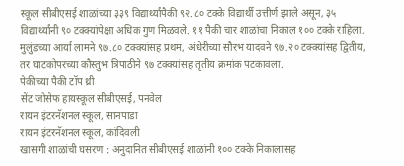स्कूल सीबीएसई शाळांच्या ३३९ विद्यार्थ्यांपैकी ९२.८० टक्के विद्यार्थी उत्तीर्ण झाले असून, ३५ विद्यार्थ्यांनी ९० टक्क्यांपेक्षा अधिक गुण मिळवले. ११ पैकी चार शाळांचा निकाल १०० टक्के राहिला. मुलुंडच्या आर्या लामने ९७.८० टक्क्यांसह प्रथम, अंधेरीच्या सौरभ यादवने ९७.२० टक्क्यांसह द्वितीय, तर घाटकोपरच्या कौस्तुभ त्रिपाठीने ९७ टक्क्यांसह तृतीय क्रमांक पटकावला.
पेकीच्या पैकी टॉप थ्री
सेंट जोसेफ हायस्कूल सीबीएसई, पनवेल
रायन इंटरनॅशनल स्कूल, सानपाडा
रायन इंटरनॅशनल स्कूल, कांदिवली
खासगी शाळांची घसरण : अनुदानित सीबीएसई शाळांनी १०० टक्के निकालासह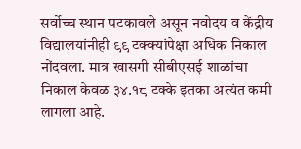सर्वोच्च स्थान पटकावले असून नवोदय व केंद्रीय विद्यालयांनीही ९९ टक्क्यांपेक्षा अधिक निकाल नोंदवला. मात्र खासगी सीबीएसई शाळांचा निकाल केवळ ३४.१८ टक्के इतका अत्यंत कमी लागला आहे.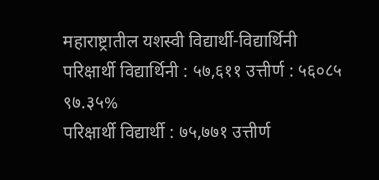महाराष्ट्रातील यशस्वी विद्यार्थी-विद्यार्थिनी
परिक्षार्थी विद्यार्थिनी : ५७,६११ उत्तीर्ण : ५६०८५ ९७.३५%
परिक्षार्थी विद्यार्थी : ७५,७७१ उत्तीर्ण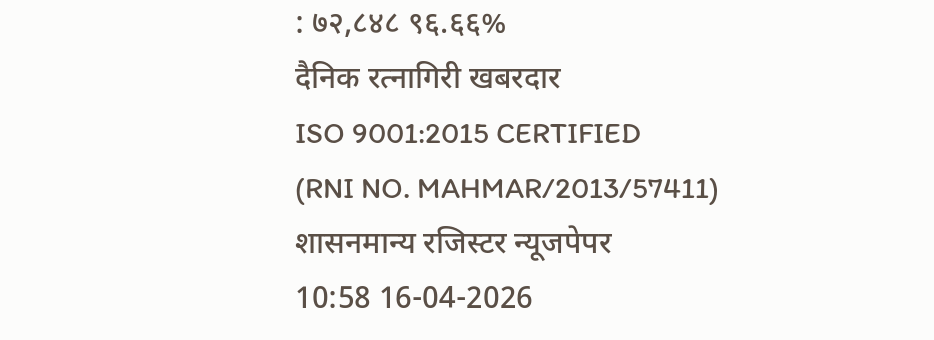: ७२,८४८ ९६.६६%
दैनिक रत्नागिरी खबरदार
ISO 9001:2015 CERTIFIED
(RNI NO. MAHMAR/2013/57411)
शासनमान्य रजिस्टर न्यूजपेपर
10:58 16-04-2026